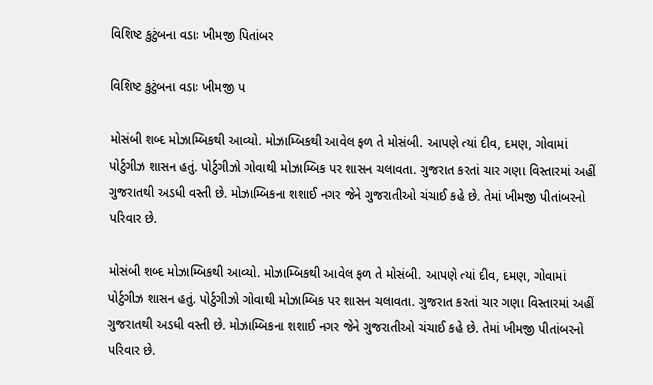વિશિષ્ટ કુટુંબના વડાઃ ખીમજી પિતાંબર

વિશિષ્ટ કુટુંબના વડાઃ ખીમજી પ

મોસંબી શબ્દ મોઝામ્બિકથી આવ્યો. મોઝામ્બિકથી આવેલ ફળ તે મોસંબી. આપણે ત્યાં દીવ, દમણ, ગોવામાં પોર્ટુગીઝ શાસન હતું. પોર્ટુગીઝો ગોવાથી મોઝામ્બિક પર શાસન ચલાવતા. ગુજરાત કરતાં ચાર ગણા વિસ્તારમાં અહીં ગુજરાતથી અડધી વસ્તી છે. મોઝામ્બિકના શશાઈ નગર જેને ગુજરાતીઓ ચંચાઈ કહે છે. તેમાં ખીમજી પીતાંબરનો પરિવાર છે.

મોસંબી શબ્દ મોઝામ્બિકથી આવ્યો. મોઝામ્બિકથી આવેલ ફળ તે મોસંબી. આપણે ત્યાં દીવ, દમણ, ગોવામાં પોર્ટુગીઝ શાસન હતું. પોર્ટુગીઝો ગોવાથી મોઝામ્બિક પર શાસન ચલાવતા. ગુજરાત કરતાં ચાર ગણા વિસ્તારમાં અહીં ગુજરાતથી અડધી વસ્તી છે. મોઝામ્બિકના શશાઈ નગર જેને ગુજરાતીઓ ચંચાઈ કહે છે. તેમાં ખીમજી પીતાંબરનો પરિવાર છે.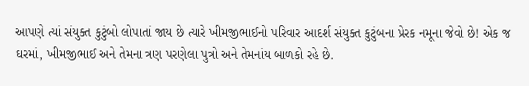આપણે ત્યાં સંયુક્ત કુટુંબો લોપાતાં જાય છે ત્યારે ખીમજીભાઈનો પરિવાર આદર્શ સંયુક્ત કુટુંબના પ્રેરક નમૂના જેવો છે! એક જ ઘરમાં, ખીમજીભાઈ અને તેમના ત્રણ પરણેલા પુત્રો અને તેમનાંય બાળકો રહે છે.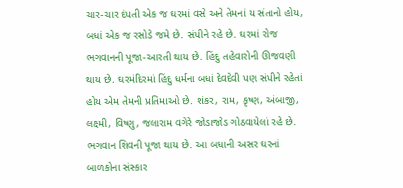ચાર-ચાર દંપતી એક જ ઘરમાં વસે અને તેમનાં ય સંતાનો હોય, બધાં એક જ રસોડે જમે છે. સંપીને રહે છે. ઘરમાં રોજ ભગવાનની પૂજા-આરતી થાય છે. હિંદુ તહેવારોની ઊજવણી થાય છે. ઘરમંદિરમાં હિંદુ ધર્મના બધાં દેવદેવી પણ સંપીને રહેતાં હોય એમ તેમની પ્રતિમાઓ છે. શંકર, રામ, કૃષ્ણ, અંબાજી, લક્ષ્મી, વિષ્ણુ, જલારામ વગેરે જોડાજોડ ગોઠવાયેલાં રહે છે. ભગવાન શિવની પૂજા થાય છે. આ બધાની અસર ઘરનાં બાળકોના સંસ્કાર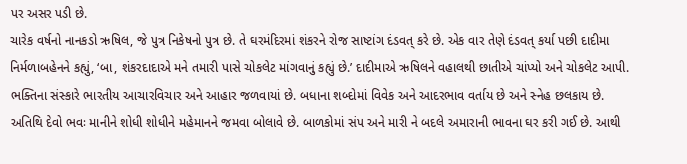પર અસર પડી છે.
ચારેક વર્ષનો નાનકડો ઋષિલ, જે પુત્ર નિકેષનો પુત્ર છે. તે ઘરમંદિરમાં શંકરને રોજ સાષ્ટાંગ દંડવત્ કરે છે. એક વાર તેણે દંડવત્ કર્યા પછી દાદીમા નિર્મળાબહેનને કહ્યું, ‘બા, શંકરદાદાએ મને તમારી પાસે ચોકલેટ માંગવાનું કહ્યું છે.’ દાદીમાએ ઋષિલને વહાલથી છાતીએ ચાંપ્યો અને ચોકલેટ આપી.
ભક્તિના સંસ્કારે ભારતીય આચારવિચાર અને આહાર જળવાયાં છે. બધાના શબ્દોમાં વિવેક અને આદરભાવ વર્તાય છે અને સ્નેહ છલકાય છે. અતિથિ દેવો ભવઃ માનીને શોધી શોધીને મહેમાનને જમવા બોલાવે છે. બાળકોમાં સંપ અને મારી ને બદલે અમારાની ભાવના ઘર કરી ગઈ છે. આથી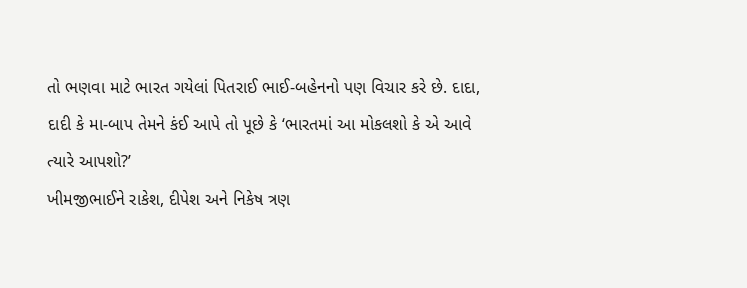તો ભણવા માટે ભારત ગયેલાં પિતરાઈ ભાઈ-બહેનનો પણ વિચાર કરે છે. દાદા, દાદી કે મા-બાપ તેમને કંઈ આપે તો પૂછે કે ‘ભારતમાં આ મોકલશો કે એ આવે ત્યારે આપશો?’
ખીમજીભાઈને રાકેશ, દીપેશ અને નિકેષ ત્રણ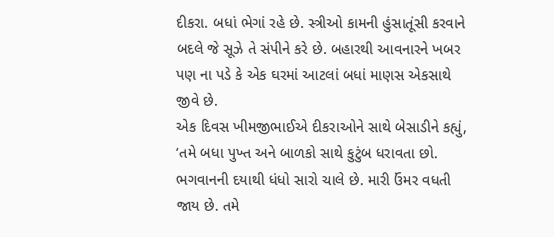દીકરા. બધાં ભેગાં રહે છે. સ્ત્રીઓ કામની હુંસાતૂંસી કરવાને બદલે જે સૂઝે તે સંપીને કરે છે. બહારથી આવનારને ખબર પણ ના પડે કે એક ઘરમાં આટલાં બધાં માણસ એકસાથે જીવે છે.
એક દિવસ ખીમજીભાઈએ દીકરાઓને સાથે બેસાડીને કહ્યું, ‘તમે બધા પુખ્ત અને બાળકો સાથે કુટુંબ ધરાવતા છો. ભગવાનની દયાથી ધંધો સારો ચાલે છે. મારી ઉંમર વધતી જાય છે. તમે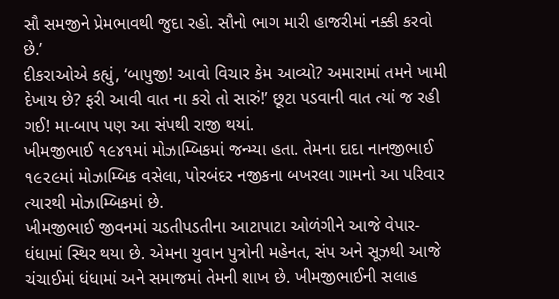સૌ સમજીને પ્રેમભાવથી જુદા રહો. સૌનો ભાગ મારી હાજરીમાં નક્કી કરવો છે.’
દીકરાઓએ કહ્યું, ‘બાપુજી! આવો વિચાર કેમ આવ્યો? અમારામાં તમને ખામી દેખાય છે? ફરી આવી વાત ના કરો તો સારું!’ છૂટા પડવાની વાત ત્યાં જ રહી ગઈ! મા-બાપ પણ આ સંપથી રાજી થયાં.
ખીમજીભાઈ ૧૯૪૧માં મોઝામ્બિકમાં જન્મ્યા હતા. તેમના દાદા નાનજીભાઈ ૧૯૨૯માં મોઝામ્બિક વસેલા, પોરબંદર નજીકના બખરલા ગામનો આ પરિવાર ત્યારથી મોઝામ્બિકમાં છે.
ખીમજીભાઈ જીવનમાં ચડતીપડતીના આટાપાટા ઓળંગીને આજે વેપાર-ધંધામાં સ્થિર થયા છે. એમના યુવાન પુત્રોની મહેનત, સંપ અને સૂઝથી આજે ચંચાઈમાં ધંધામાં અને સમાજમાં તેમની શાખ છે. ખીમજીભાઈની સલાહ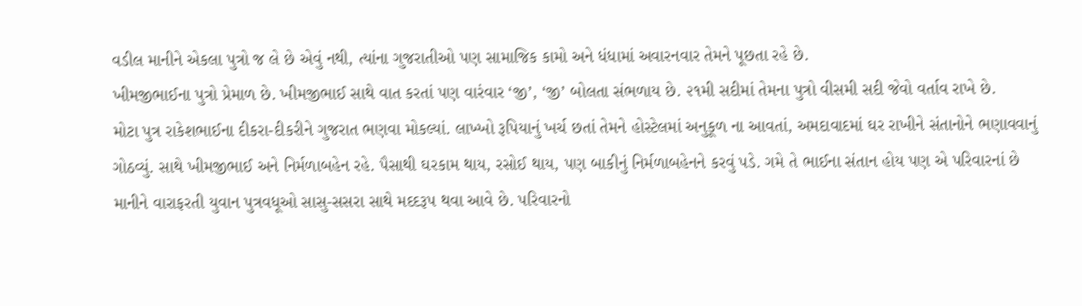વડીલ માનીને એકલા પુત્રો જ લે છે એવું નથી, ત્યાંના ગુજરાતીઓ પણ સામાજિક કામો અને ધંધામાં અવારનવાર તેમને પૂછતા રહે છે.
ખીમજીભાઈના પુત્રો પ્રેમાળ છે. ખીમજીભાઈ સાથે વાત કરતાં પણ વારંવાર ‘જી’, ‘જી’ બોલતા સંભળાય છે. ૨૧મી સદીમાં તેમના પુત્રો વીસમી સદી જેવો વર્તાવ રાખે છે.
મોટા પુત્ર રાકેશભાઈના દીકરા-દીકરીને ગુજરાત ભણવા મોકલ્યાં. લાખ્ખો રૂપિયાનું ખર્ચ છતાં તેમને હોસ્ટેલમાં અનુકૂળ ના આવતાં, અમદાવાદમાં ઘર રાખીને સંતાનોને ભણાવવાનું ગોઠવ્યું. સાથે ખીમજીભાઈ અને નિર્મળાબહેન રહે. પૈસાથી ઘરકામ થાય, રસોઈ થાય, પણ બાકીનું નિર્મળાબહેનને કરવું પડે. ગમે તે ભાઈના સંતાન હોય પણ એ પરિવારનાં છે માનીને વારાફરતી યુવાન પુત્રવધૂઓ સાસુ-સસરા સાથે મદદરૂપ થવા આવે છે. પરિવારનો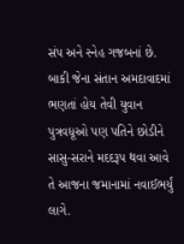સંપ અને સ્નેહ ગજબનાં છે. બાકી જેના સંતાન અમદાવાદમાં ભણતાં હોય તેવી યુવાન પુત્રવધૂઓ પણ પતિને છોડીને સાસુ-સરાને મદદરૂપ થવા આવે તે આજના જમાનામાં નવાઈભર્યું લાગે.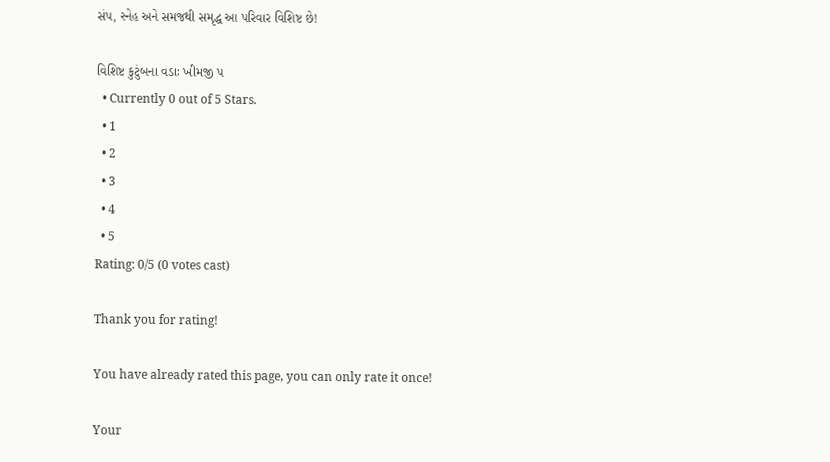સંપ, સ્નેહ અને સમજથી સમૃદ્ધ આ પરિવાર વિશિષ્ટ છે!

વિશિષ્ટ કુટુંબના વડાઃ ખીમજી પ
  • Currently 0 out of 5 Stars.
  • 1
  • 2
  • 3
  • 4
  • 5
Rating: 0/5 (0 votes cast)

Thank you for rating!

You have already rated this page, you can only rate it once!

Your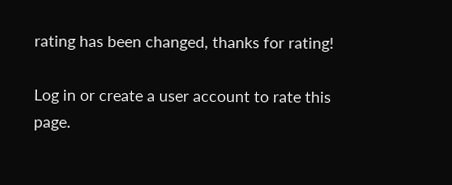rating has been changed, thanks for rating!

Log in or create a user account to rate this page.